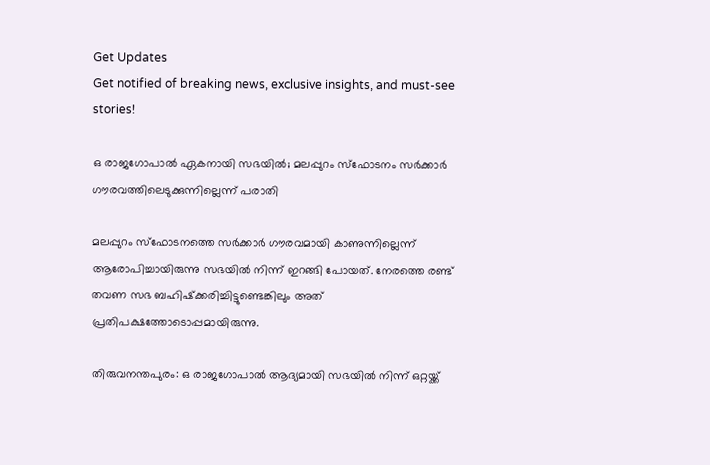Get Updates
Get notified of breaking news, exclusive insights, and must-see stories!

ഒ രാജഗോപാല്‍ ഏകനായി സഭയില്‍; മലപ്പുറം സ്‌ഫോടനം സര്‍ക്കാര്‍ ഗൗരവത്തിലെടുക്കുന്നില്ലെന്ന് പരാതി

മലപ്പുറം സ്‌ഫോടനത്തെ സര്‍ക്കാര്‍ ഗൗരവമായി കാണുന്നില്ലെന്ന് ആരോപിച്ചായിരുന്നു സഭയില്‍ നിന്ന് ഇറങ്ങി പോയത്. നേരത്തെ രണ്ട് തവണ സഭ ബഹിഷ്‌ക്കരിച്ചിട്ടുണ്ടെങ്കിലും അത് പ്രതിപക്ഷത്തോടൊപ്പമായിരുന്നു.

തിരുവനന്തപുരം: ഒ രാജഗോപാല്‍ ആദ്യമായി സഭയില്‍ നിന്ന് ഒറ്റയ്ക്ക്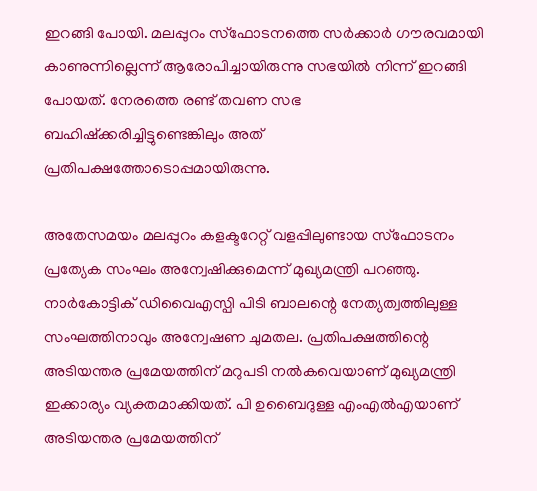ഇറങ്ങി പോയി. മലപ്പുറം സ്‌ഫോടനത്തെ സര്‍ക്കാര്‍ ഗൗരവമായി കാണുന്നില്ലെന്ന് ആരോപിച്ചായിരുന്നു സഭയില്‍ നിന്ന് ഇറങ്ങി പോയത്. നേരത്തെ രണ്ട് തവണ സഭ ബഹിഷ്‌ക്കരിച്ചിട്ടുണ്ടെങ്കിലും അത് പ്രതിപക്ഷത്തോടൊപ്പമായിരുന്നു.

അതേസമയം മലപ്പുറം കളക്ടറേറ്റ് വളപ്പിലുണ്ടായ സ്‌ഫോടനം പ്രത്യേക സംഘം അന്വേഷിക്കുമെന്ന് മുഖ്യമന്ത്രി പറഞ്ഞു. നാര്‍കോട്ടിക് ഡിവൈഎസ്പി പിടി ബാലന്റെ നേത്യത്വത്തിലുള്ള സംഘത്തിനാവും അന്വേഷണ ചുമതല. പ്രതിപക്ഷത്തിന്റെ അടിയന്തര പ്രമേയത്തിന് മറുപടി നല്‍കവെയാണ് മുഖ്യമന്ത്രി ഇക്കാര്യം വ്യക്തമാക്കിയത്. പി ഉബൈദുള്ള എംഎല്‍എയാണ് അടിയന്തര പ്രമേയത്തിന്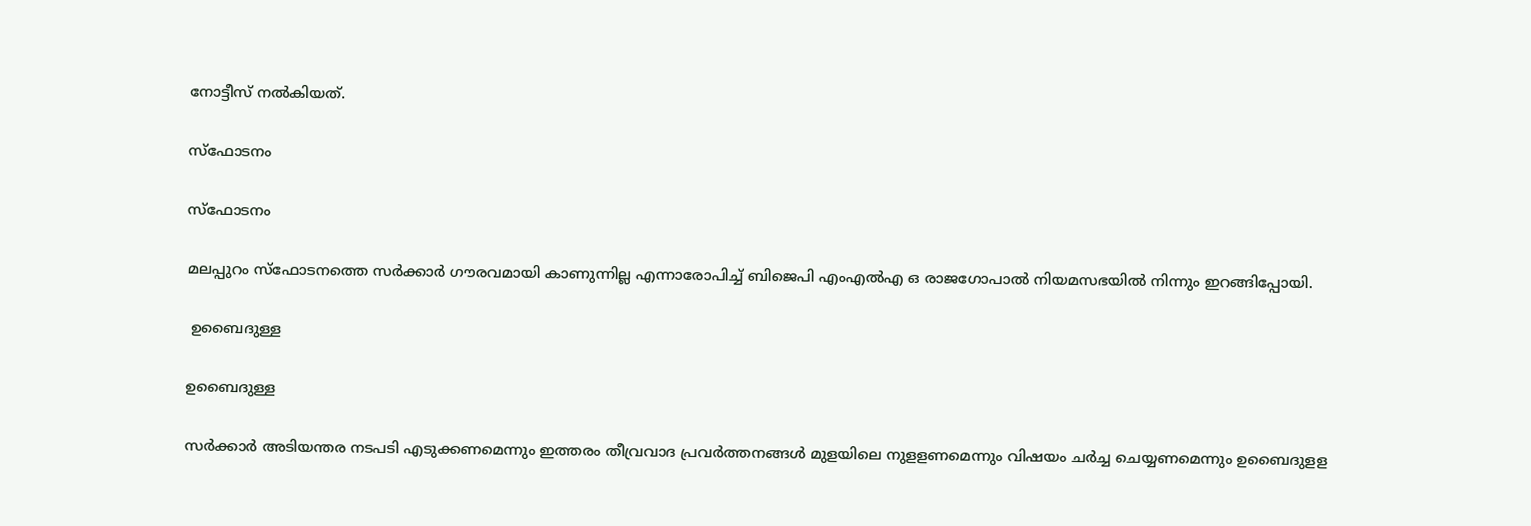നോട്ടീസ് നല്‍കിയത്.

സ്‌ഫോടനം

സ്‌ഫോടനം

മലപ്പുറം സ്‌ഫോടനത്തെ സര്‍ക്കാര്‍ ഗൗരവമായി കാണുന്നില്ല എന്നാരോപിച്ച് ബിജെപി എംഎല്‍എ ഒ രാജഗോപാല്‍ നിയമസഭയില്‍ നിന്നും ഇറങ്ങിപ്പോയി.

 ഉബൈദുള്ള

ഉബൈദുള്ള

സര്‍ക്കാര്‍ അടിയന്തര നടപടി എടുക്കണമെന്നും ഇത്തരം തീവ്രവാദ പ്രവര്‍ത്തനങ്ങള്‍ മുളയിലെ നുളളണമെന്നും വിഷയം ചര്‍ച്ച ചെയ്യണമെന്നും ഉബൈദുളള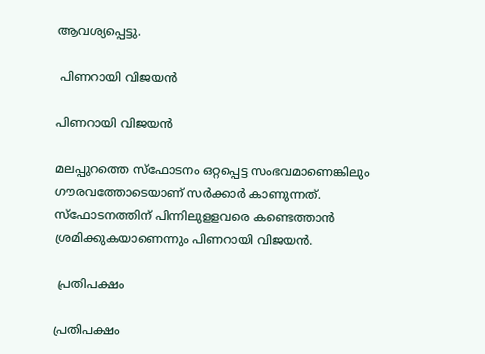ആവശ്യപ്പെട്ടു.

 പിണറായി വിജയന്‍

പിണറായി വിജയന്‍

മലപ്പുറത്തെ സ്‌ഫോടനം ഒറ്റപ്പെട്ട സംഭവമാണെങ്കിലും ഗൗരവത്തോടെയാണ് സര്‍ക്കാര്‍ കാണുന്നത്. സ്‌ഫോടനത്തിന് പിന്നിലുളളവരെ കണ്ടെത്താന്‍ ശ്രമിക്കുകയാണെന്നും പിണറായി വിജയന്‍.

 പ്രതിപക്ഷം

പ്രതിപക്ഷം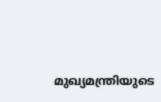മുഖ്യമന്ത്രിയുടെ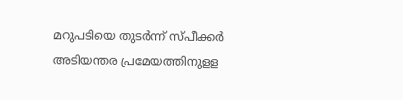മറുപടിയെ തുടര്‍ന്ന് സ്പീക്കര്‍ അടിയന്തര പ്രമേയത്തിനുളള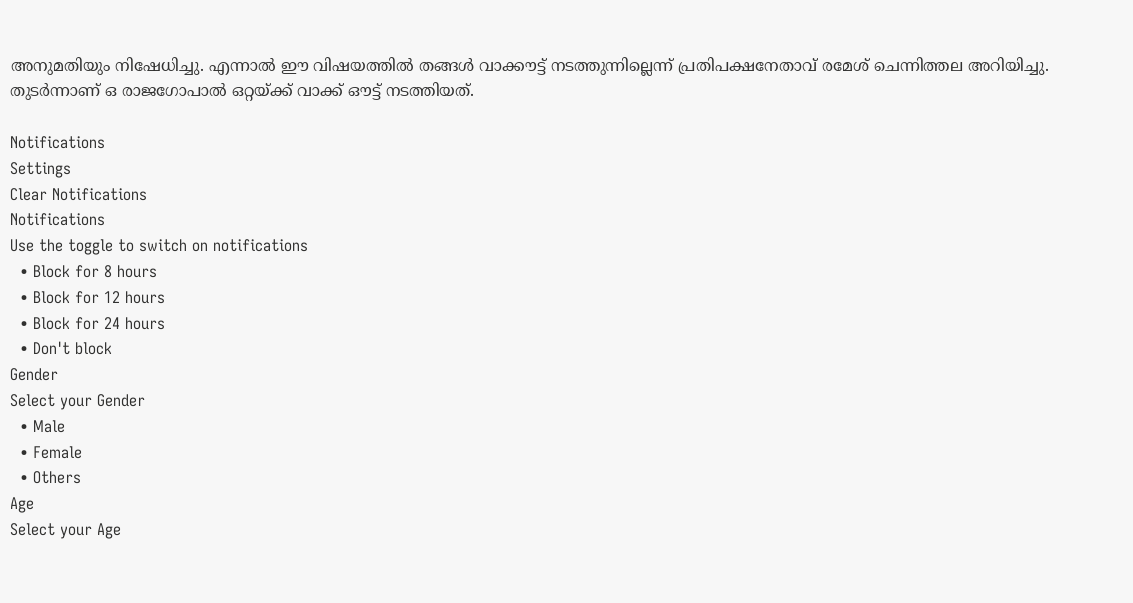അനുമതിയും നിഷേധിച്ചു. എന്നാല്‍ ഈ വിഷയത്തില്‍ തങ്ങള്‍ വാക്കൗട്ട് നടത്തുന്നില്ലെന്ന് പ്രതിപക്ഷനേതാവ് രമേശ് ചെന്നിത്തല അറിയിച്ചു. തുടര്‍ന്നാണ് ഒ രാജഗോപാല്‍ ഒറ്റയ്ക്ക് വാക്ക് ഔട്ട് നടത്തിയത്.

Notifications
Settings
Clear Notifications
Notifications
Use the toggle to switch on notifications
  • Block for 8 hours
  • Block for 12 hours
  • Block for 24 hours
  • Don't block
Gender
Select your Gender
  • Male
  • Female
  • Others
Age
Select your Age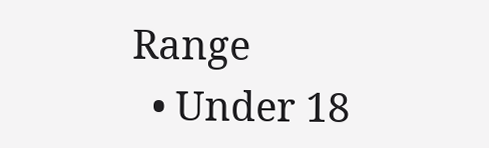Range
  • Under 18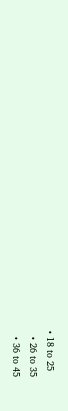• 18 to 25
  • 26 to 35
  • 36 to 45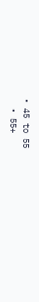• 45 to 55
  • 55+